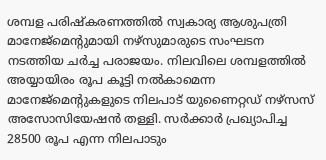ശമ്പള പരിഷ്കരണത്തിൽ സ്വകാര്യ ആശുപത്രി മാനേജ്മെന്റുമായി നഴ്സുമാരുടെ സംഘടന നടത്തിയ ചർച്ച പരാജയം. നിലവിലെ ശമ്പളത്തിൽ അയ്യായിരം രൂപ കൂട്ടി നൽകാമെന്ന മാനേജ്മെന്റുകളുടെ നിലപാട് യുണൈറ്റഡ് നഴ്സസ് അസോസിയേഷൻ തള്ളി. സർക്കാർ പ്രഖ്യാപിച്ച 28500 രൂപ എന്ന നിലപാടും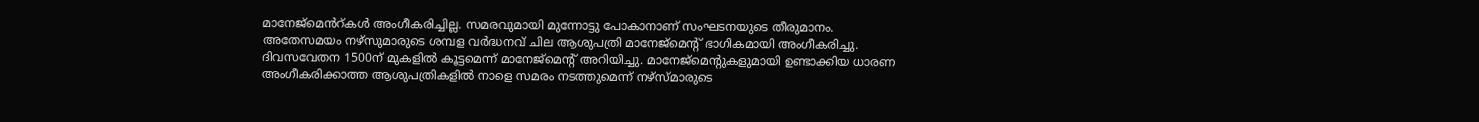മാനേജ്മെൻറ്കൾ അംഗീകരിച്ചില്ല. സമരവുമായി മുന്നോട്ടു പോകാനാണ് സംഘടനയുടെ തീരുമാനം.
അതേസമയം നഴ്സുമാരുടെ ശമ്പള വർദ്ധനവ് ചില ആശുപത്രി മാനേജ്മെന്റ് ഭാഗികമായി അംഗീകരിച്ചു. ദിവസവേതന 1500ന് മുകളിൽ കൂട്ടമെന്ന് മാനേജ്മെന്റ് അറിയിച്ചു. മാനേജ്മെന്റുകളുമായി ഉണ്ടാക്കിയ ധാരണ അംഗീകരിക്കാത്ത ആശുപത്രികളിൽ നാളെ സമരം നടത്തുമെന്ന് നഴ്സ്മാരുടെ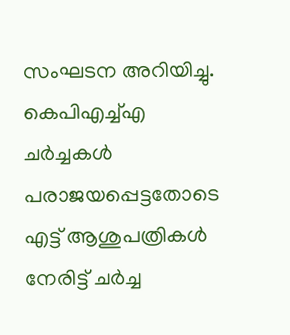സംഘടന അറിയിച്ചു. കെപിഎച്ച്എ ചർച്ചകൾ പരാജയപ്പെട്ടതോടെ എട്ട് ആശുപത്രികൾ നേരിട്ട് ചർച്ച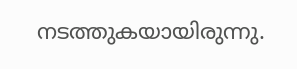നടത്തുകയായിരുന്നു.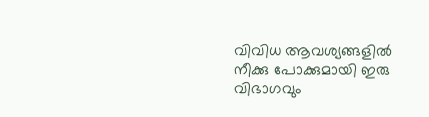വിവിധ ആവശ്യങ്ങളിൽ നീക്കു പോക്കുമായി ഇരു വിഭാഗവും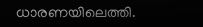ധാരണയിലെത്തി.